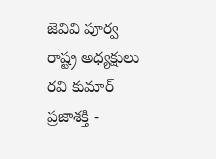జెవివి పూర్వ రాష్ట్ర అధ్యక్షులు రవి కుమార్
ప్రజాశక్తి -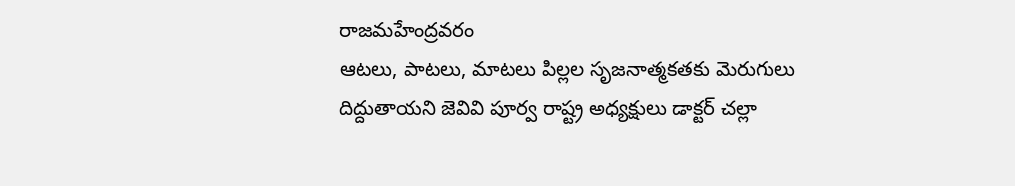రాజమహేంద్రవరం
ఆటలు, పాటలు, మాటలు పిల్లల సృజనాత్మకతకు మెరుగులు దిద్దుతాయని జెవివి పూర్వ రాష్ట్ర అధ్యక్షులు డాక్టర్ చల్లా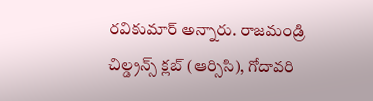రవికుమార్ అన్నారు. రాజమండ్రి చిల్డ్రన్స్ క్లబ్ (ఆర్సిసి), గోదావరి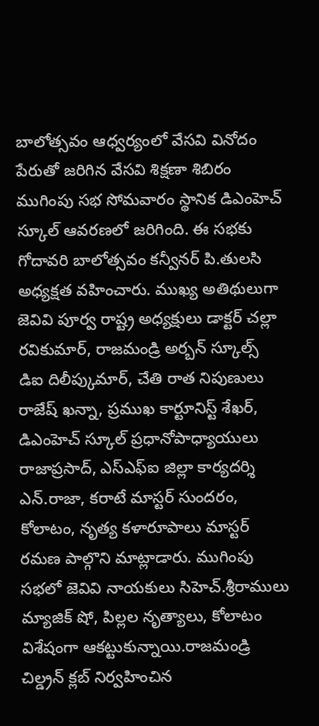బాలోత్సవం ఆధ్వర్యంలో వేసవి వినోదం పేరుతో జరిగిన వేసవి శిక్షణా శిబిరం ముగింపు సభ సోమవారం స్థానిక డిఎంహెచ్ స్కూల్ ఆవరణలో జరిగింది. ఈ సభకు గోదావరి బాలోత్సవం కన్వీనర్ పి.తులసి అధ్యక్షత వహించారు. ముఖ్య అతిథులుగా జెవివి పూర్వ రాష్ట్ర అధ్యక్షులు డాక్టర్ చల్లా రవికుమార్, రాజమండ్రి అర్బన్ స్కూల్స్ డిఐ దిలీప్కుమార్, చేతి రాత నిపుణులు రాజేష్ ఖన్నా, ప్రముఖ కార్టూనిస్ట్ శేఖర్, డిఎంహెచ్ స్కూల్ ప్రధానోపాధ్యాయులు రాజాప్రసాద్, ఎస్ఎఫ్ఐ జిల్లా కార్యదర్శి ఎన్.రాజా, కరాటే మాస్టర్ సుందరం, కోలాటం, నృత్య కళారూపాలు మాస్టర్ రమణ పాల్గొని మాట్లాడారు. ముగింపు సభలో జెవివి నాయకులు సిహెచ్.శ్రీరాములు మ్యాజిక్ షో, పిల్లల నృత్యాలు, కోలాటం విశేషంగా ఆకట్టుకున్నాయి.రాజమండ్రి చిల్డ్రన్ క్లబ్ నిర్వహించిన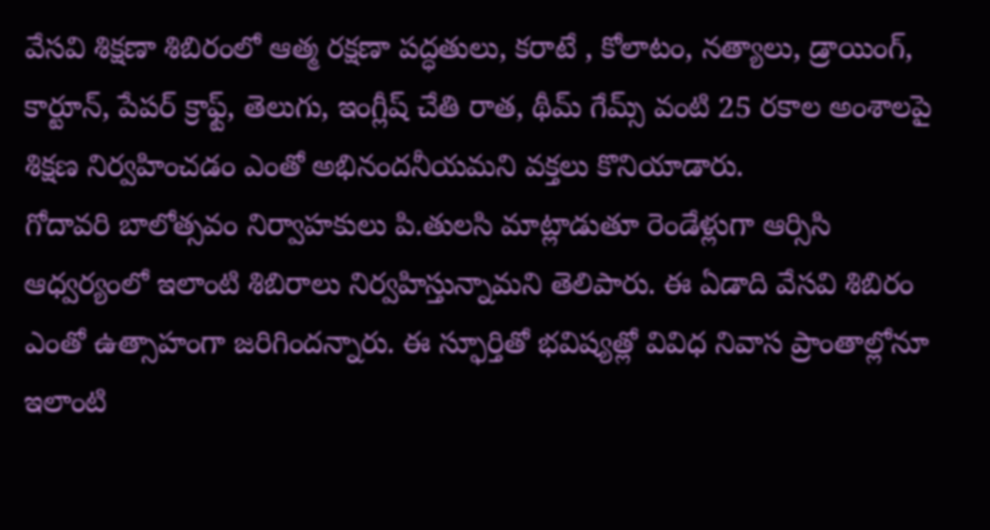వేసవి శిక్షణా శిబిరంలో ఆత్మ రక్షణా పద్ధతులు, కరాటే , కోలాటం, నత్యాలు, డ్రాయింగ్, కార్టూన్, పేపర్ క్రాఫ్ట్, తెలుగు, ఇంగ్లీష్ చేతి రాత, థీమ్ గేమ్స్ వంటి 25 రకాల అంశాలపై శిక్షణ నిర్వహించడం ఎంతో అభినందనీయమని వక్తలు కొనియాడారు.
గోదావరి బాలోత్సవం నిర్వాహకులు పి.తులసి మాట్లాడుతూ రెండేళ్లుగా ఆర్సిసి ఆధ్వర్యంలో ఇలాంటి శిబిరాలు నిర్వహిస్తున్నామని తెలిపారు. ఈ ఏడాది వేసవి శిబిరం ఎంతో ఉత్సాహంగా జరిగిందన్నారు. ఈ స్ఫూర్తితో భవిష్యత్లో వివిధ నివాస ప్రాంతాల్లోనూ ఇలాంటి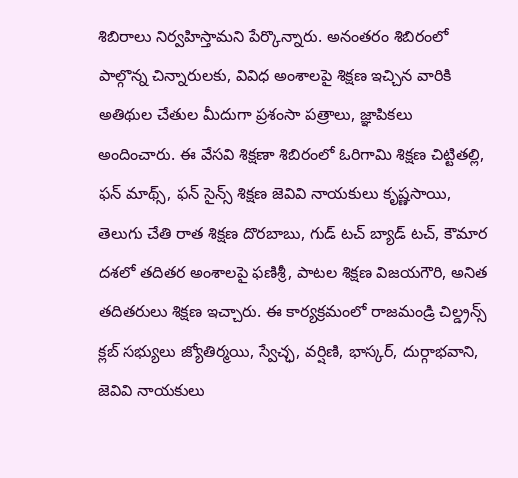శిబిరాలు నిర్వహిస్తామని పేర్కొన్నారు. అనంతరం శిబిరంలో పాల్గొన్న చిన్నారులకు, వివిధ అంశాలపై శిక్షణ ఇచ్చిన వారికి అతిథుల చేతుల మీదుగా ప్రశంసా పత్రాలు, జ్ఞాపికలు అందించారు. ఈ వేసవి శిక్షణా శిబిరంలో ఓరిగామి శిక్షణ చిట్టితల్లి, ఫన్ మాథ్స్, ఫన్ సైన్స్ శిక్షణ జెవివి నాయకులు కృష్ణసాయి, తెలుగు చేతి రాత శిక్షణ దొరబాబు, గుడ్ టచ్ బ్యాడ్ టచ్, కౌమార దశలో తదితర అంశాలపై ఫణిశ్రీ, పాటల శిక్షణ విజయగౌరి, అనిత తదితరులు శిక్షణ ఇచ్చారు. ఈ కార్యక్రమంలో రాజమండ్రి చిల్డ్రన్స్ క్లబ్ సభ్యులు జ్యోతిర్మయి, స్వేచ్ఛ, వర్షిణి, భాస్కర్, దుర్గాభవాని, జెవివి నాయకులు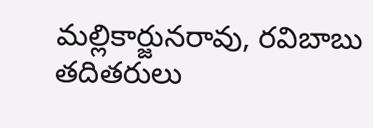మల్లికార్జునరావు, రవిబాబు తదితరులు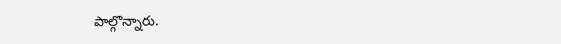పాల్గొన్నారు.